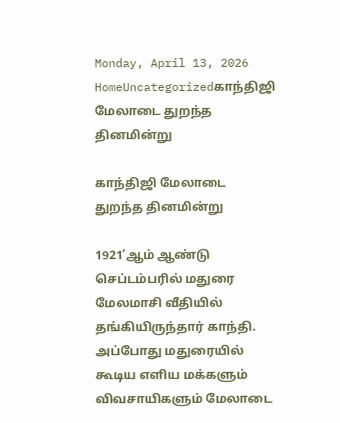Monday, April 13, 2026
HomeUncategorizedகாந்திஜி மேலாடை துறந்த தினமின்று

காந்திஜி மேலாடை துறந்த தினமின்று

1921’ஆம் ஆண்டு செப்டம்பரில் மதுரை மேலமாசி வீதியில் தங்கியிருந்தார் காந்தி. அப்போது மதுரையில் கூடிய எளிய மக்களும் விவசாயிகளும் மேலாடை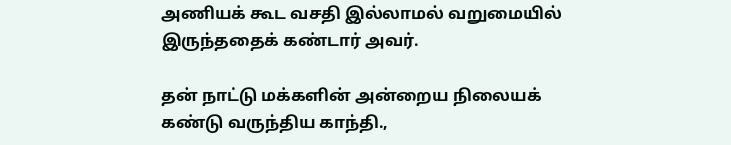அணியக் கூட வசதி இல்லாமல் வறுமையில் இருந்ததைக் கண்டார் அவர்.

தன் நாட்டு மக்களின் அன்றைய நிலையக் கண்டு வருந்திய காந்தி.,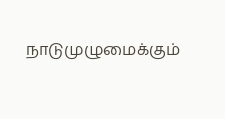நாடுமுழுமைக்கும்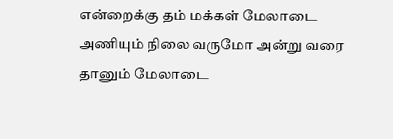என்றைக்கு தம் மக்கள் மேலாடை அணியும் நிலை வருமோ அன்று வரை தானும் மேலாடை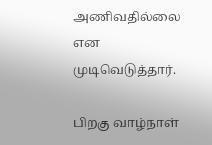அணிவதில்லை என முடிவெடுத்தார்.

பிறகு வாழ்நாள்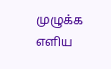முழுக்க எளிய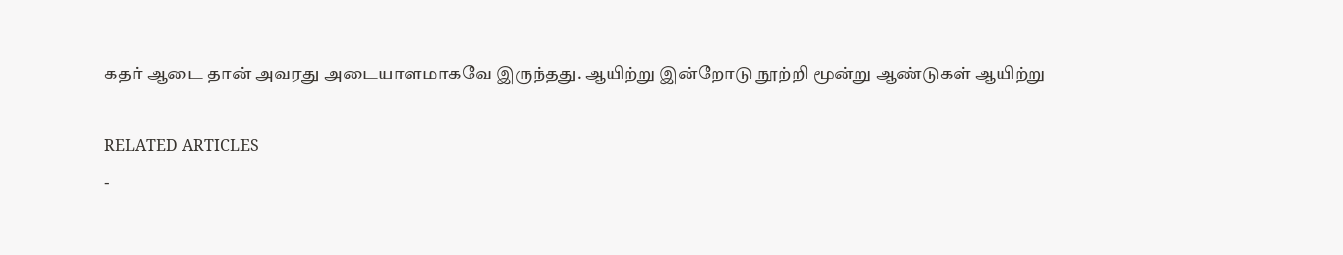கதர் ஆடை தான் அவரது அடையாளமாகவே இருந்தது. ஆயிற்று இன்றோடு நூற்றி மூன்று ஆண்டுகள் ஆயிற்று

RELATED ARTICLES
-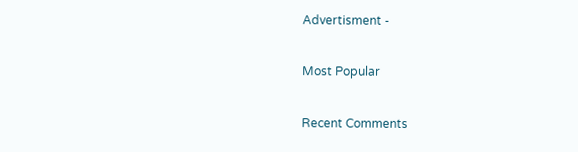Advertisment -

Most Popular

Recent Comments